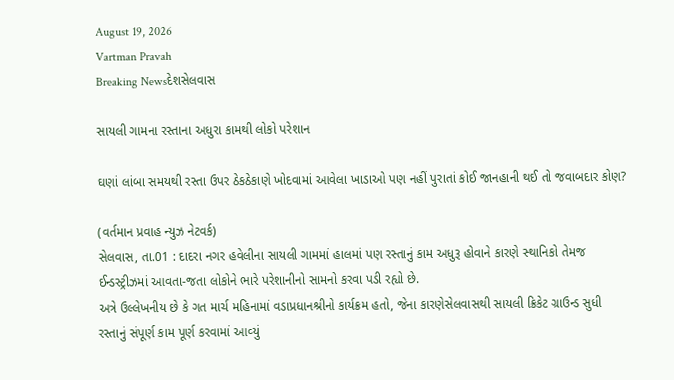August 19, 2026
Vartman Pravah
Breaking Newsદેશસેલવાસ

સાયલી ગામના રસ્‍તાના અધુરા કામથી લોકો પરેશાન

ઘણાં લાંબા સમયથી રસ્‍તા ઉપર ઠેકઠેકાણે ખોદવામાં આવેલા ખાડાઓ પણ નહીં પુરાતાં કોઈ જાનહાની થઈ તો જવાબદાર કોણ?

(વર્તમાન પ્રવાહ ન્‍યુઝ નેટવર્ક)
સેલવાસ, તા.01 : દાદરા નગર હવેલીના સાયલી ગામમાં હાલમાં પણ રસ્‍તાનું કામ અધુરૂ હોવાને કારણે સ્‍થાનિકો તેમજ ઈન્‍ડસ્‍ટ્રીઝમાં આવતા-જતા લોકોને ભારે પરેશાનીનો સામનો કરવા પડી રહ્યો છે.
અત્રે ઉલ્લેખનીય છે કે ગત માર્ચ મહિનામાં વડાપ્રધાનશ્રીનો કાર્યક્રમ હતો, જેના કારણેસેલવાસથી સાયલી ક્રિકેટ ગ્રાઉન્‍ડ સુધી રસ્‍તાનું સંપૂર્ણ કામ પૂર્ણ કરવામાં આવ્‍યું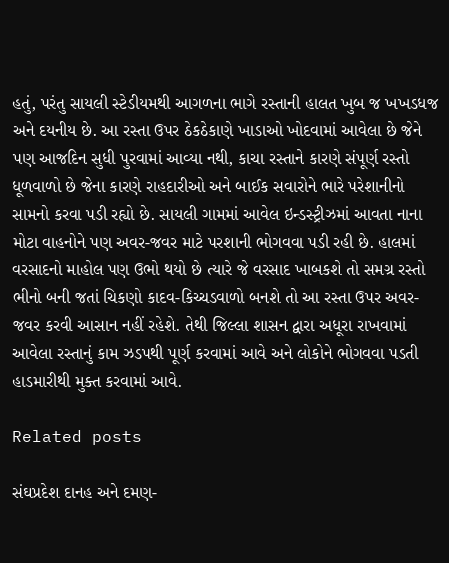હતું, પરંતુ સાયલી સ્‍ટેડીયમથી આગળના ભાગે રસ્‍તાની હાલત ખુબ જ ખખડધજ અને દયનીય છે. આ રસ્‍તા ઉપર ઠેકઠેકાણે ખાડાઓ ખોદવામાં આવેલા છે જેને પણ આજદિન સુધી પુરવામાં આવ્‍યા નથી, કાચા રસ્‍તાને કારણે સંપૂર્ણ રસ્‍તો ધૂળવાળો છે જેના કારણે રાહદારીઓ અને બાઈક સવારોને ભારે પરેશાનીનો સામનો કરવા પડી રહ્યો છે. સાયલી ગામમાં આવેલ ઇન્‍ડસ્‍ટ્રીઝમાં આવતા નાના મોટા વાહનોને પણ અવર-જવર માટે પરશાની ભોગવવા પડી રહી છે. હાલમાં વરસાદનો માહોલ પણ ઉભો થયો છે ત્‍યારે જે વરસાદ ખાબકશે તો સમગ્ર રસ્‍તો ભીનો બની જતાં ચિકણો કાદવ-કિચ્‍ચડવાળો બનશે તો આ રસ્‍તા ઉપર અવર-જવર કરવી આસાન નહીં રહેશે. તેથી જિલ્લા શાસન દ્વારા અધૂરા રાખવામાં આવેલા રસ્‍તાનું કામ ઝડપથી પૂર્ણ કરવામાં આવે અને લોકોને ભોગવવા પડતી હાડમારીથી મુક્‍ત કરવામાં આવે.

Related posts

સંઘપ્રદેશ દાનહ અને દમણ-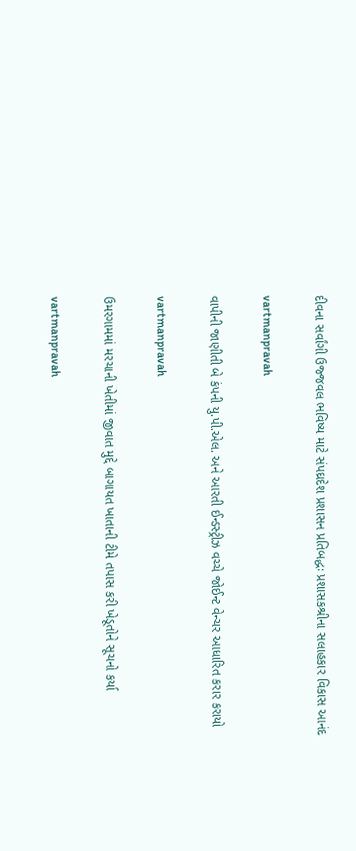દીવના સર્વાંગી ઉજ્જવલ ભવિષ્‍ય માટે સંપઘ્રદેશ પ્રશાસન પ્રતિબદ્ધઃ પ્રશાસકશ્રીના સલાહકાર વિકાસ આનંદ

vartmanpravah

વાપીની જાણીતી બે કંપની યુ.પી.એલ. અને આરતી ઈન્‍ડસ્‍ટ્રીઝ વચ્‍ચે જોઈન્‍ટ વેન્‍ચર આધારિત કરાર કરાયો

vartmanpravah

ઉમરગામમાં મરચાની ખેતીમાં જીવાત મુદ્દે બાગાયત ખાતાની ટીમે તપાસ કરી ખેડૂતોને સૂચનો કર્યા

vartmanpravah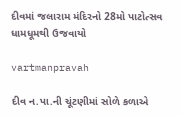દીવમાં જલારામ મંદિરનો 28મો પાટોત્‍સવ ધામધૂમથી ઉજવાયો

vartmanpravah

દીવ ન.પા.ની ચૂંટણીમાં સોળે કળાએ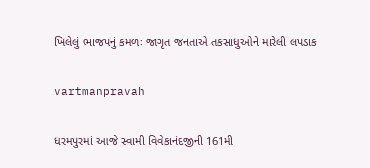ખિલેલું ભાજપનું કમળઃ જાગૃત જનતાએ તકસાધુઓને મારેલી લપડાક

vartmanpravah

ધરમપુરમાં આજે સ્‍વામી વિવેકાનંદજીની 161મી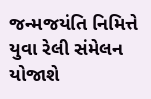જન્‍મજયંતિ નિમિત્તે યુવા રેલી સંમેલન યોજાશે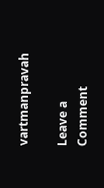vartmanpravah

Leave a Comment